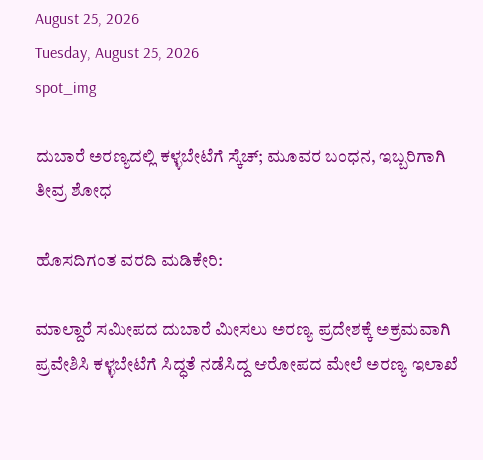August 25, 2026
Tuesday, August 25, 2026
spot_img

ದುಬಾರೆ ಅರಣ್ಯದಲ್ಲಿ ಕಳ್ಳಬೇಟೆಗೆ ಸ್ಕೆಚ್; ಮೂವರ ಬಂಧನ, ಇಬ್ಬರಿಗಾಗಿ ತೀವ್ರ ಶೋಧ

ಹೊಸದಿಗಂತ ವರದಿ ಮಡಿಕೇರಿ:

ಮಾಲ್ದಾರೆ ಸಮೀಪದ ದುಬಾರೆ ಮೀಸಲು ಅರಣ್ಯ ಪ್ರದೇಶಕ್ಕೆ ಅಕ್ರಮವಾಗಿ ಪ್ರವೇಶಿಸಿ ಕಳ್ಳಬೇಟೆಗೆ ಸಿದ್ಧತೆ ನಡೆಸಿದ್ದ ಆರೋಪದ ಮೇಲೆ ಅರಣ್ಯ ಇಲಾಖೆ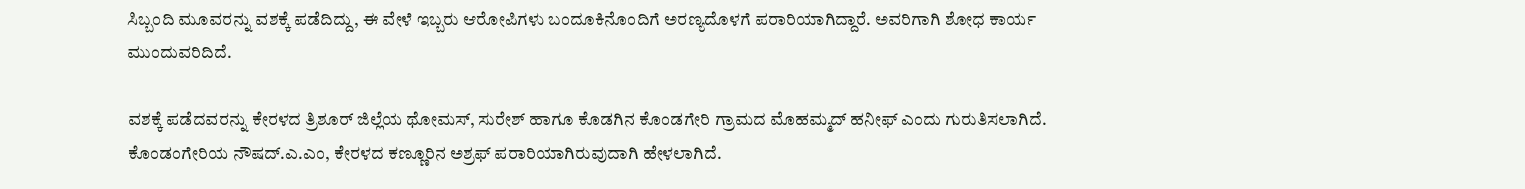ಸಿಬ್ಬಂದಿ ಮೂವರನ್ನು ವಶಕ್ಕೆ ಪಡೆದಿದ್ದು, ಈ ವೇಳೆ ಇಬ್ಬರು ಆರೋಪಿಗಳು ಬಂದೂಕಿನೊಂದಿಗೆ ಅರಣ್ಯದೊಳಗೆ ಪರಾರಿಯಾಗಿದ್ದಾರೆ. ಅವರಿಗಾಗಿ ಶೋಧ ಕಾರ್ಯ ಮುಂದುವರಿದಿದೆ.

ವಶಕ್ಕೆ ಪಡೆದವರನ್ನು ಕೇರಳದ ತ್ರಿಶೂರ್ ಜಿಲ್ಲೆಯ ಥೋಮಸ್, ಸುರೇಶ್ ಹಾಗೂ ಕೊಡಗಿನ ಕೊಂಡಗೇರಿ ಗ್ರಾಮದ ಮೊಹಮ್ಮದ್ ಹನೀಫ್ ಎಂದು ಗುರುತಿಸಲಾಗಿದೆ. ಕೊಂಡಂಗೇರಿಯ ನೌಷದ್.ಎ.ಎಂ, ಕೇರಳದ ಕಣ್ಣೂರಿನ ಅಶ್ರಫ್ ಪರಾರಿಯಾಗಿರುವುದಾಗಿ ಹೇಳಲಾಗಿದೆ.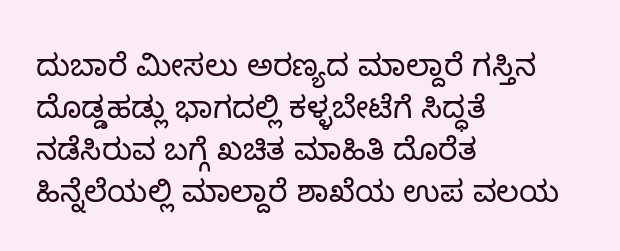ದುಬಾರೆ ಮೀಸಲು ಅರಣ್ಯದ ಮಾಲ್ದಾರೆ ಗಸ್ತಿನ ದೊಡ್ಡಹಡ್ಲು ಭಾಗದಲ್ಲಿ ಕಳ್ಳಬೇಟೆಗೆ ಸಿದ್ಧತೆ ನಡೆಸಿರುವ ಬಗ್ಗೆ ಖಚಿತ ಮಾಹಿತಿ ದೊರೆತ ಹಿನ್ನೆಲೆಯಲ್ಲಿ ಮಾಲ್ದಾರೆ ಶಾಖೆಯ ಉಪ ವಲಯ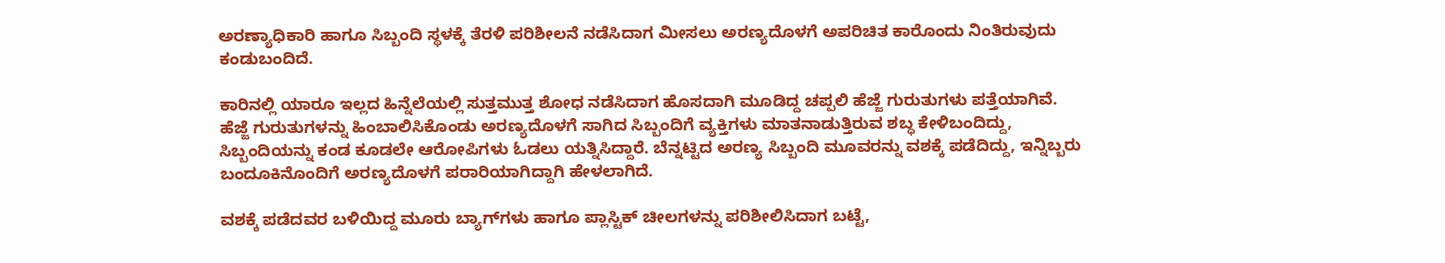ಅರಣ್ಯಾಧಿಕಾರಿ ಹಾಗೂ ಸಿಬ್ಬಂದಿ ಸ್ಥಳಕ್ಕೆ ತೆರಳಿ ಪರಿಶೀಲನೆ ನಡೆಸಿದಾಗ ಮೀಸಲು ಅರಣ್ಯದೊಳಗೆ ಅಪರಿಚಿತ ಕಾರೊಂದು ನಿಂತಿರುವುದು ಕಂಡುಬಂದಿದೆ.

ಕಾರಿನಲ್ಲಿ ಯಾರೂ ಇಲ್ಲದ ಹಿನ್ನೆಲೆಯಲ್ಲಿ ಸುತ್ತಮುತ್ತ ಶೋಧ ನಡೆಸಿದಾಗ ಹೊಸದಾಗಿ ಮೂಡಿದ್ದ ಚಪ್ಪಲಿ ಹೆಜ್ಜೆ ಗುರುತುಗಳು ಪತ್ತೆಯಾಗಿವೆ. ಹೆಜ್ಜೆ ಗುರುತುಗಳನ್ನು ಹಿಂಬಾಲಿಸಿಕೊಂಡು ಅರಣ್ಯದೊಳಗೆ ಸಾಗಿದ ಸಿಬ್ಬಂದಿಗೆ ವ್ಯಕ್ತಿಗಳು ಮಾತನಾಡುತ್ತಿರುವ ಶಬ್ಧ ಕೇಳಿಬಂದಿದ್ದು, ಸಿಬ್ಬಂದಿಯನ್ನು ಕಂಡ ಕೂಡಲೇ ಆರೋಪಿಗಳು ಓಡಲು ಯತ್ನಿಸಿದ್ದಾರೆ. ಬೆನ್ನಟ್ಟಿದ ಅರಣ್ಯ ಸಿಬ್ಬಂದಿ ಮೂವರನ್ನು ವಶಕ್ಕೆ ಪಡೆದಿದ್ದು, ಇನ್ನಿಬ್ಬರು ಬಂದೂಕಿನೊಂದಿಗೆ ಅರಣ್ಯದೊಳಗೆ ಪರಾರಿಯಾಗಿದ್ದಾಗಿ ಹೇಳಲಾಗಿದೆ.

ವಶಕ್ಕೆ ಪಡೆದವರ ಬಳಿಯಿದ್ದ ಮೂರು ಬ್ಯಾಗ್‌ಗಳು ಹಾಗೂ ಪ್ಲಾಸ್ಟಿಕ್ ಚೀಲಗಳನ್ನು ಪರಿಶೀಲಿಸಿದಾಗ ಬಟ್ಟೆ,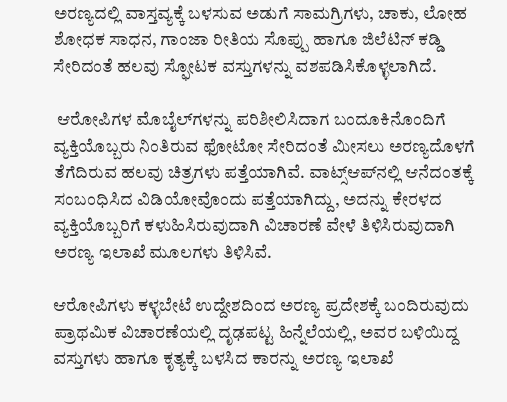ಅರಣ್ಯದಲ್ಲಿ ವಾಸ್ತವ್ಯಕ್ಕೆ ಬಳಸುವ ಅಡುಗೆ ಸಾಮಗ್ರಿಗಳು, ಚಾಕು, ಲೋಹ ಶೋಧಕ ಸಾಧನ, ಗಾಂಜಾ ರೀತಿಯ ಸೊಪ್ಪು ಹಾಗೂ ಜಿಲೆಟಿನ್ ಕಡ್ಡಿ ಸೇರಿದಂತೆ‌ ಹಲವು ಸ್ಫೋಟಕ ವಸ್ತುಗಳನ್ನು ವಶಪಡಿಸಿಕೊಳ್ಳಲಾಗಿದೆ.

 ಆರೋಪಿಗಳ ಮೊಬೈಲ್‌ಗಳನ್ನು ಪರಿಶೀಲಿಸಿದಾಗ ಬಂದೂಕಿನೊಂದಿಗೆ ವ್ಯಕ್ತಿಯೊಬ್ಬರು ನಿಂತಿರುವ ಫೋಟೋ ಸೇರಿದಂತೆ ಮೀಸಲು ಅರಣ್ಯದೊಳಗೆ ತೆಗೆದಿರುವ ಹಲವು ಚಿತ್ರಗಳು ಪತ್ತೆಯಾಗಿವೆ. ವಾಟ್ಸ್‌ಆಪ್‌ನಲ್ಲಿ ಆನೆದಂತಕ್ಕೆ ಸಂಬಂಧಿಸಿದ ವಿಡಿಯೋವೊಂದು ಪತ್ತೆಯಾಗಿದ್ದು, ಅದನ್ನು ಕೇರಳದ ವ್ಯಕ್ತಿಯೊಬ್ಬರಿಗೆ ಕಳುಹಿಸಿರುವುದಾಗಿ ವಿಚಾರಣೆ ವೇಳೆ ತಿಳಿಸಿರುವುದಾಗಿ ಅರಣ್ಯ ಇಲಾಖೆ ಮೂಲಗಳು ತಿಳಿಸಿವೆ.

ಆರೋಪಿಗಳು ಕಳ್ಳಬೇಟೆ ಉದ್ದೇಶದಿಂದ ಅರಣ್ಯ ಪ್ರದೇಶಕ್ಕೆ ಬಂದಿರುವುದು ಪ್ರಾಥಮಿಕ ವಿಚಾರಣೆಯಲ್ಲಿ ದೃಢಪಟ್ಟ ಹಿನ್ನೆಲೆಯಲ್ಲಿ, ಅವರ ಬಳಿಯಿದ್ದ ವಸ್ತುಗಳು ಹಾಗೂ ಕೃತ್ಯಕ್ಕೆ ಬಳಸಿದ ಕಾರನ್ನು ಅರಣ್ಯ ಇಲಾಖೆ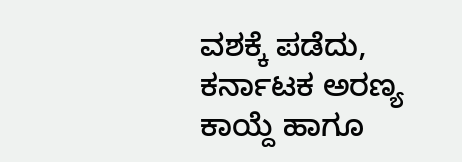ವಶಕ್ಕೆ ಪಡೆದು, ಕರ್ನಾಟಕ ಅರಣ್ಯ ಕಾಯ್ದೆ ಹಾಗೂ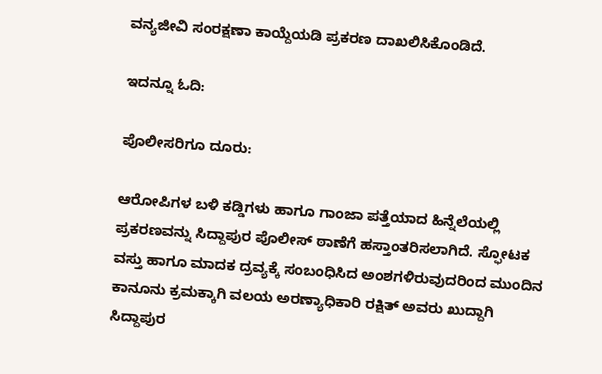ವನ್ಯಜೀವಿ ಸಂರಕ್ಷಣಾ ಕಾಯ್ದೆಯಡಿ ಪ್ರಕರಣ ದಾಖಲಿಸಿಕೊಂಡಿದೆ.

ಇದನ್ನೂ ಓದಿ:

ಪೊಲೀಸರಿಗೂ ದೂರು:

ಆರೋಪಿಗಳ ಬಳಿ ಕಡ್ಡಿಗಳು ಹಾಗೂ ಗಾಂಜಾ ಪತ್ತೆಯಾದ ಹಿನ್ನೆಲೆಯಲ್ಲಿ ಪ್ರಕರಣವನ್ನು ಸಿದ್ದಾಪುರ ಪೊಲೀಸ್ ಠಾಣೆಗೆ ಹಸ್ತಾಂತರಿಸಲಾಗಿದೆ. ಸ್ಫೋಟಕ ವಸ್ತು ಹಾಗೂ ಮಾದಕ ದ್ರವ್ಯಕ್ಕೆ ಸಂಬಂಧಿಸಿದ ಅಂಶಗಳಿರುವುದರಿಂದ ಮುಂದಿನ ಕಾನೂನು ಕ್ರಮಕ್ಕಾಗಿ ವಲಯ ಅರಣ್ಯಾಧಿಕಾರಿ ರಕ್ಷಿತ್ ಅವರು ಖುದ್ದಾಗಿ ಸಿದ್ದಾಪುರ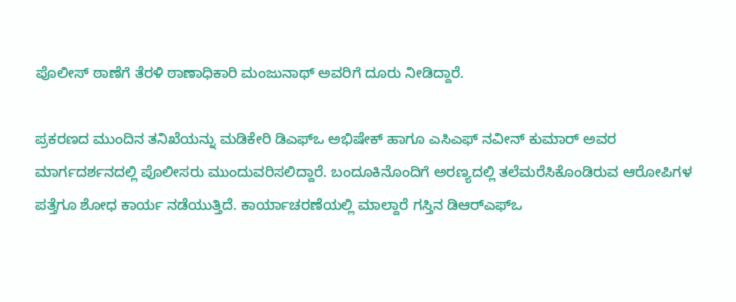ಪೊಲೀಸ್ ಠಾಣೆಗೆ ತೆರಳಿ ಠಾಣಾಧಿಕಾರಿ ಮಂಜುನಾಥ್ ಅವರಿಗೆ ದೂರು ನೀಡಿದ್ದಾರೆ.

ಪ್ರಕರಣದ ಮುಂದಿನ ತನಿಖೆಯನ್ನು ಮಡಿಕೇರಿ ಡಿಎಫ್‌ಒ ಅಭಿಷೇಕ್ ಹಾಗೂ ಎಸಿಎಫ್ ನವೀನ್ ಕುಮಾರ್ ಅವರ ಮಾರ್ಗದರ್ಶನದಲ್ಲಿ ಪೊಲೀಸರು ಮುಂದುವರಿಸಲಿದ್ದಾರೆ. ಬಂದೂಕಿನೊಂದಿಗೆ ಅರಣ್ಯದಲ್ಲಿ ತಲೆಮರೆಸಿಕೊಂಡಿರುವ ಆರೋಪಿಗಳ ಪತ್ತೆಗೂ ಶೋಧ ಕಾರ್ಯ ನಡೆಯುತ್ತಿದೆ. ಕಾರ್ಯಾಚರಣೆಯಲ್ಲಿ ಮಾಲ್ದಾರೆ ಗಸ್ತಿನ ಡಿಆರ್‌ಎಫ್‌ಒ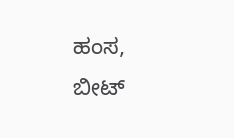ಹಂಸ, ಬೀಟ್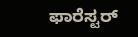ಫಾರೆಸ್ಟರ್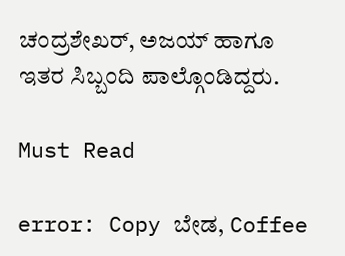ಚಂದ್ರಶೇಖರ್, ಅಜಯ್ ಹಾಗೂ ಇತರ ಸಿಬ್ಬಂದಿ ಪಾಲ್ಗೊಂಡಿದ್ದರು.

Must Read

error: Copy ಬೇಡ, Coffee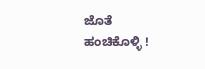ಜೊತೆ ಹಂಚಿಕೊಳ್ಳಿ !